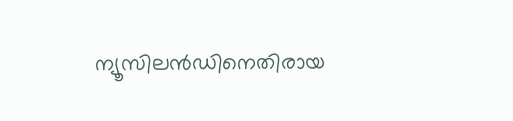ന്യൂസിലന്‍ഡിനെതിരായ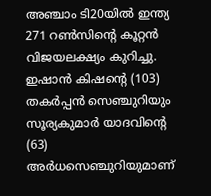അഞ്ചാം ടി20യില്‍ ഇന്ത്യ 271 റണ്‍സിന്റെ കൂറ്റന്‍ വിജയലക്ഷ്യം കുറിച്ചു. ഇഷാന്‍ കിഷന്റെ (103) തകര്‍പ്പന്‍ സെഞ്ചുറിയും സൂര്യകുമാര്‍ യാദവിന്റെ (63) അര്‍ധസെഞ്ചുറിയുമാണ്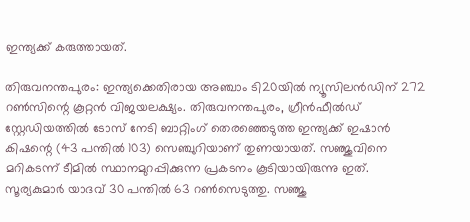ഇന്ത്യക്ക് കരുത്തായത്.

തിരുവനന്തപുരം: ഇന്ത്യക്കെതിരായ അഞ്ചാം ടി20യില്‍ ന്യൂസിലന്‍ഡിന് 272 റണ്‍സിന്റെ കൂറ്റന്‍ വിജയലക്ഷ്യം. തിരുവനന്തപുരം, ഗ്രീന്‍ഫീല്‍ഡ് സ്റ്റേഡിയത്തില്‍ ടോസ് നേടി ബാറ്റിംഗ് തെരഞ്ഞെടുത്ത ഇന്ത്യക്ക് ഇഷാന്‍ കിഷന്റെ (43 പന്തില്‍ 103) സെഞ്ചുറിയാണ് തുണയായത്. സഞ്ജുവിനെ മറികടന്ന് ടീമില്‍ സ്ഥാനമുറപ്പിക്കുന്ന പ്രകടനം കൂടിയായിരുന്നു ഇത്. സൂര്യകുമാര്‍ യാദവ് 30 പന്തില്‍ 63 റണ്‍സെടുത്തു. സഞ്ജു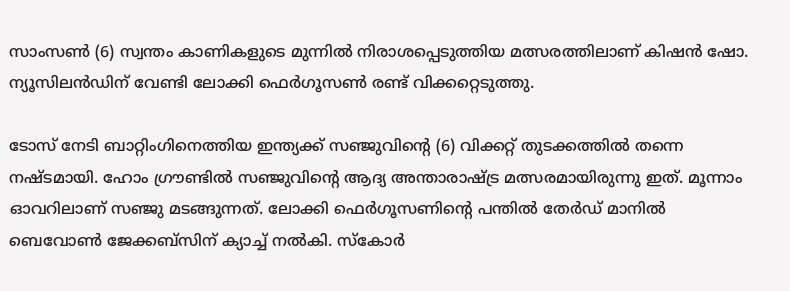സാംസണ്‍ (6) സ്വന്തം കാണികളുടെ മുന്നില്‍ നിരാശപ്പെടുത്തിയ മത്സരത്തിലാണ് കിഷന്‍ ഷോ. ന്യൂസിലന്‍ഡിന് വേണ്ടി ലോക്കി ഫെര്‍ഗൂസണ്‍ രണ്ട് വിക്കറ്റെടുത്തു.

ടോസ് നേടി ബാറ്റിംഗിനെത്തിയ ഇന്ത്യക്ക് സഞ്ജുവിന്റെ (6) വിക്കറ്റ് തുടക്കത്തില്‍ തന്നെ നഷ്ടമായി. ഹോം ഗ്രൗണ്ടില്‍ സഞ്ജുവിന്റെ ആദ്യ അന്താരാഷ്ട്ര മത്സരമായിരുന്നു ഇത്. മൂന്നാം ഓവറിലാണ് സഞ്ജു മടങ്ങുന്നത്. ലോക്കി ഫെര്‍ഗൂസണിന്റെ പന്തില്‍ തേര്‍ഡ് മാനില്‍ ബെവോണ്‍ ജേക്കബ്‌സിന് ക്യാച്ച് നല്‍കി. സ്‌കോര്‍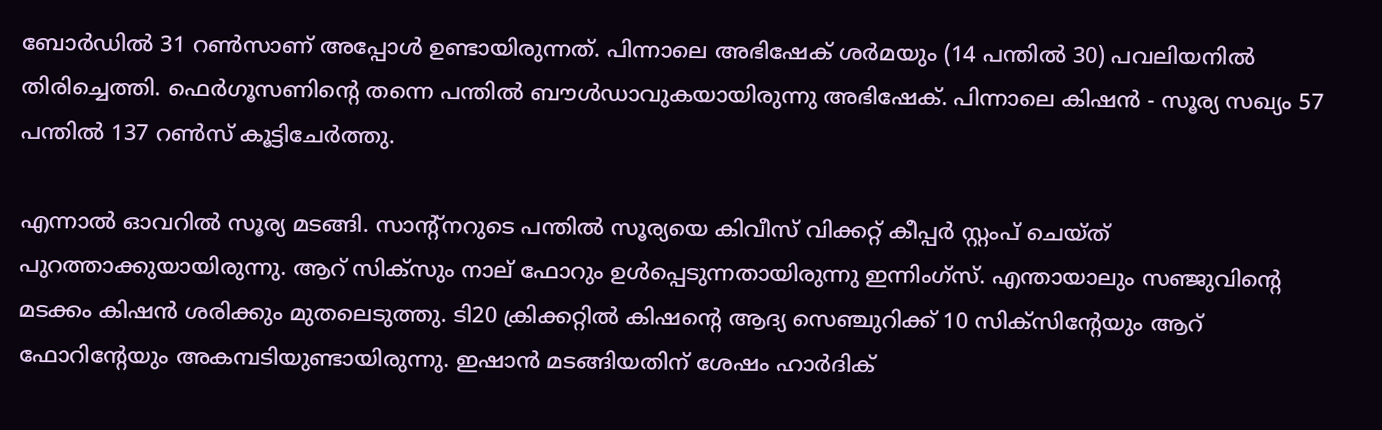ബോര്‍ഡില്‍ 31 റണ്‍സാണ് അപ്പോള്‍ ഉണ്ടായിരുന്നത്. പിന്നാലെ അഭിഷേക് ശര്‍മയും (14 പന്തില്‍ 30) പവലിയനില്‍ തിരിച്ചെത്തി. ഫെര്‍ഗൂസണിന്റെ തന്നെ പന്തില്‍ ബൗള്‍ഡാവുകയായിരുന്നു അഭിഷേക്. പിന്നാലെ കിഷന്‍ - സൂര്യ സഖ്യം 57 പന്തില്‍ 137 റണ്‍സ് കൂട്ടിചേര്‍ത്തു.

എന്നാല്‍ ഓവറില്‍ സൂര്യ മടങ്ങി. സാന്റ്‌നറുടെ പന്തില്‍ സൂര്യയെ കിവീസ് വിക്കറ്റ് കീപ്പര്‍ സ്റ്റംപ് ചെയ്ത് പുറത്താക്കുയായിരുന്നു. ആറ് സിക്‌സും നാല് ഫോറും ഉള്‍പ്പെടുന്നതായിരുന്നു ഇന്നിംഗ്‌സ്. എന്തായാലും സഞ്ജുവിന്റെ മടക്കം കിഷന്‍ ശരിക്കും മുതലെടുത്തു. ടി20 ക്രിക്കറ്റില്‍ കിഷന്റെ ആദ്യ സെഞ്ചുറിക്ക് 10 സിക്‌സിന്റേയും ആറ് ഫോറിന്റേയും അകമ്പടിയുണ്ടായിരുന്നു. ഇഷാന്‍ മടങ്ങിയതിന് ശേഷം ഹാര്‍ദിക്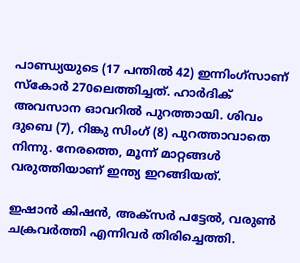പാണ്ഡ്യയുടെ (17 പന്തില്‍ 42) ഇന്നിംഗ്‌സാണ് സ്‌കോര്‍ 270ലെത്തിച്ചത്. ഹാര്‍ദിക് അവസാന ഓവറില്‍ പുറത്തായി. ശിവം ദുബെ (7), റിങ്കു സിംഗ് (8) പുറത്താവാതെ നിന്നു. നേരത്തെ, മൂന്ന് മാറ്റങ്ങള്‍ വരുത്തിയാണ് ഇന്ത്യ ഇറങ്ങിയത്.

ഇഷാന്‍ കിഷന്‍, അക്‌സര്‍ പട്ടേല്‍, വരുണ്‍ ചക്രവര്‍ത്തി എന്നിവര്‍ തിരിച്ചെത്തി.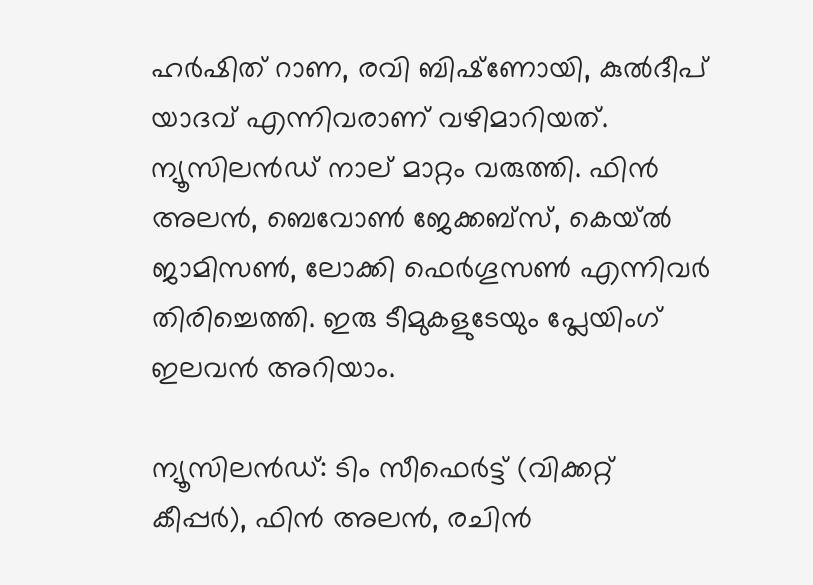ഹര്‍ഷിത് റാണ, രവി ബിഷ്‌ണോയി, കുല്‍ദീപ് യാദവ് എന്നിവരാണ് വഴിമാറിയത്. ന്യൂസിലന്‍ഡ് നാല് മാറ്റം വരുത്തി. ഫിന്‍ അലന്‍, ബെവോണ്‍ ജേക്കബ്‌സ്, കെയ്ല്‍ ജാമിസണ്‍, ലോക്കി ഫെര്‍ഗൂസണ്‍ എന്നിവര്‍ തിരിച്ചെത്തി. ഇരു ടീമുകളുടേയും പ്ലേയിംഗ് ഇലവന്‍ അറിയാം.

ന്യൂസിലന്‍ഡ്: ടിം സീഫെര്‍ട്ട് (വിക്കറ്റ് കീപ്പര്‍), ഫിന്‍ അലന്‍, രചിന്‍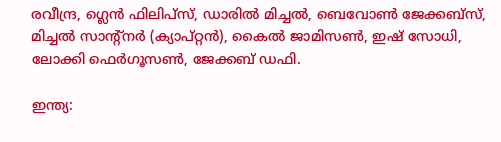രവീന്ദ്ര, ഗ്ലെന്‍ ഫിലിപ്‌സ്, ഡാരില്‍ മിച്ചല്‍, ബെവോണ്‍ ജേക്കബ്‌സ്, മിച്ചല്‍ സാന്റ്‌നര്‍ (ക്യാപ്റ്റന്‍), കൈല്‍ ജാമിസണ്‍, ഇഷ് സോധി, ലോക്കി ഫെര്‍ഗൂസണ്‍, ജേക്കബ് ഡഫി.

ഇന്ത്യ: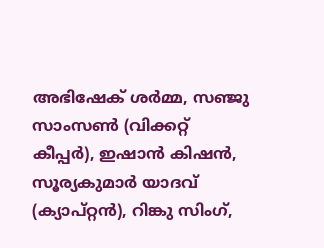അഭിഷേക് ശര്‍മ്മ, സഞ്ജു സാംസണ്‍ (വിക്കറ്റ് കീപ്പര്‍), ഇഷാന്‍ കിഷന്‍, സൂര്യകുമാര്‍ യാദവ് (ക്യാപ്റ്റന്‍), റിങ്കു സിംഗ്,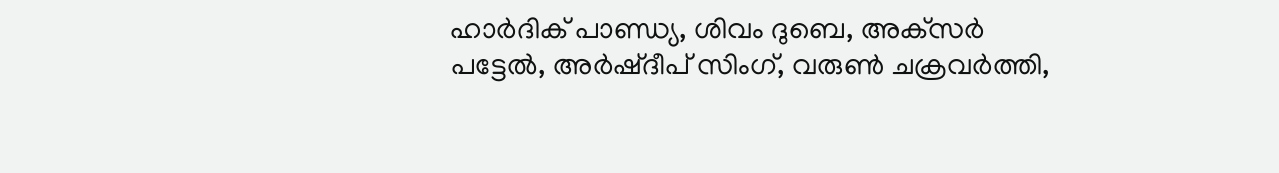ഹാര്‍ദിക് പാണ്ഡ്യ, ശിവം ദുബെ, അക്‌സര്‍ പട്ടേല്‍, അര്‍ഷ്ദീപ് സിംഗ്, വരുണ്‍ ചക്രവര്‍ത്തി,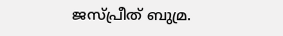ജസ്പ്രീത് ബുമ്ര.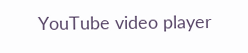YouTube video player